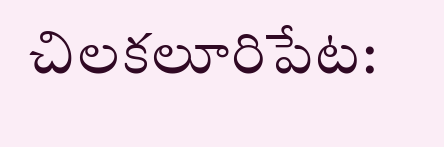చిలకలూరిపేట: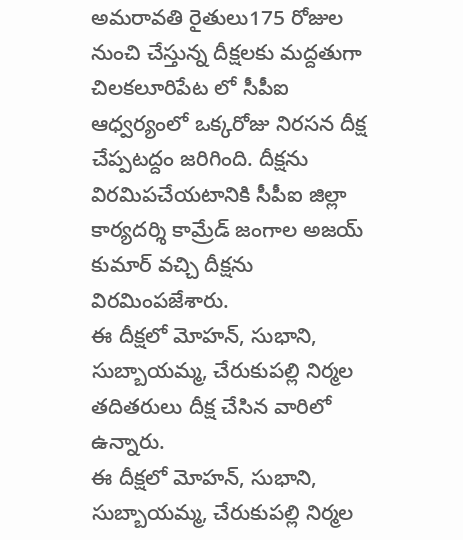అమరావతి రైతులు175 రోజుల నుంచి చేస్తున్న దీక్షలకు మద్దతుగా చిలకలూరిపేట లో సీపీఐ ఆధ్వర్యంలో ఒక్కరోజు నిరసన దీక్ష చేప్పటద్దం జరిగింది. దీక్షను విరమిపచేయటానికి సీపీఐ జిల్లా కార్యదర్శి కామ్రేడ్ జంగాల అజయ్ కుమార్ వచ్చి దీక్షను విరమింపజేశారు.
ఈ దీక్షలో మోహన్, సుభాని, సుబ్బాయమ్మ, చేరుకుపల్లి నిర్మల తదితరులు దీక్ష చేసిన వారిలో ఉన్నారు.
ఈ దీక్షలో మోహన్, సుభాని, సుబ్బాయమ్మ, చేరుకుపల్లి నిర్మల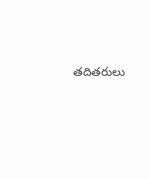తదితరులు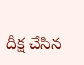దీక్ష చేసిన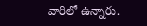వారిలో ఉన్నారు.